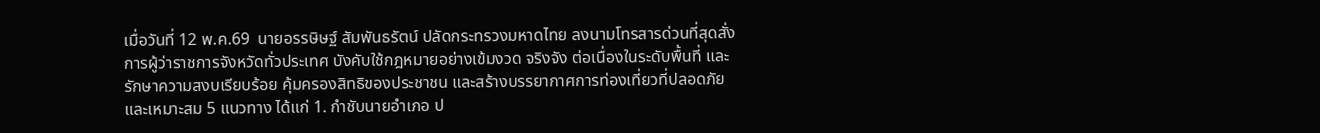เมื่อวันที่ 12 พ.ค.69  นายอรรษิษฐ์ สัมพันธรัตน์ ปลัดกระทรวงมหาดไทย ลงนามโทรสารด่วนที่สุดสั่งการผู้ว่าราชการจังหวัดทั่วประเทศ บังคับใช้กฎหมายอย่างเข้มงวด จริงจัง ต่อเนื่องในระดับพื้นที่ และรักษาความสงบเรียบร้อย คุ้มครองสิทธิของประชาชน และสร้างบรรยากาศการท่องเที่ยวที่ปลอดภัย และเหมาะสม 5 แนวทาง ได้แก่ 1. กำชับนายอำเภอ ป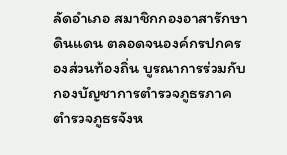ลัดอำเภอ สมาชิกกองอาสารักษาดินแดน ตลอดจนองค์กรปกครองส่วนท้องถิ่น บูรณาการร่วมกับกองบัญชาการตำรวจภูธรภาค ตำรวจภูธรจังห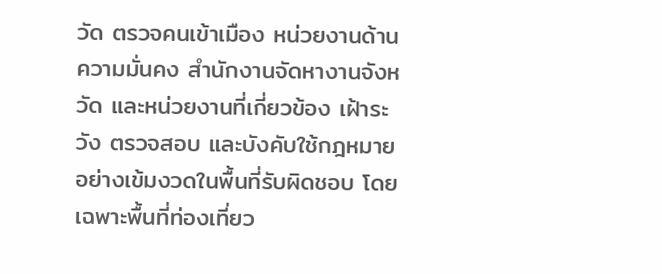วัด ตรวจคนเข้าเมือง หน่วยงานด้านความมั่นคง สำนักงานจัดหางานจังหวัด และหน่วยงานที่เกี่ยวข้อง เฝ้าระวัง ตรวจสอบ และบังคับใช้กฎหมายอย่างเข้มงวดในพื้นที่รับผิดชอบ โดยเฉพาะพื้นที่ท่องเที่ยว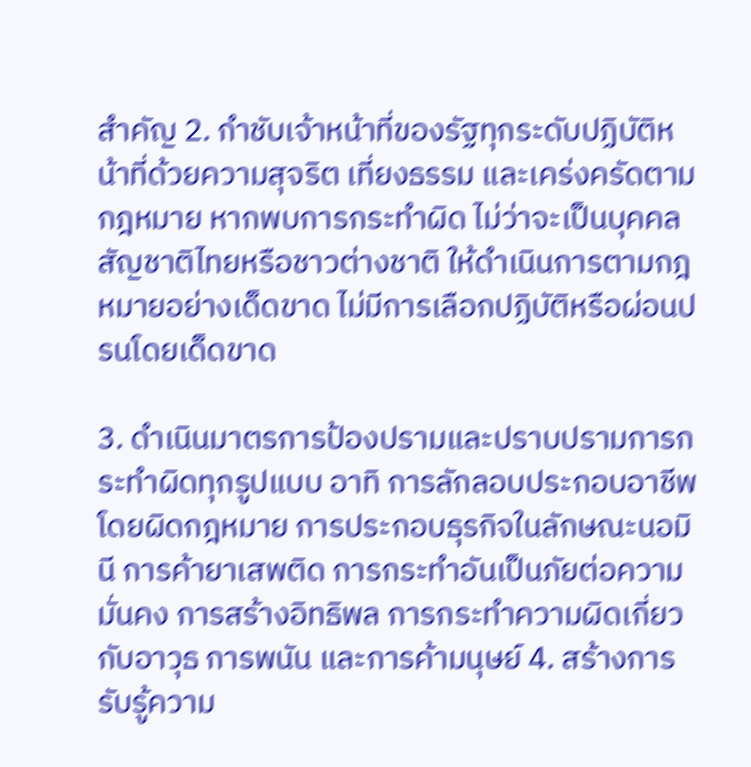สำคัญ 2. กำชับเจ้าหน้าที่ของรัฐทุกระดับปฏิบัติหน้าที่ด้วยความสุจริต เที่ยงธรรม และเคร่งครัดตามกฎหมาย หากพบการกระทำผิด ไม่ว่าจะเป็นบุคคลสัญชาติไทยหรือชาวต่างชาติ ให้ดำเนินการตามกฎหมายอย่างเด็ดขาด ไม่มีการเลือกปฏิบัติหรือผ่อนปรนโดยเด็ดขาด

3. ดำเนินมาตรการป้องปรามและปราบปรามการกระทำผิดทุกรูปแบบ อาทิ การลักลอบประกอบอาชีพโดยผิดกฎหมาย การประกอบธุรกิจในลักษณะนอมินี การค้ายาเสพติด การกระทำอันเป็นภัยต่อความมั่นคง การสร้างอิทธิพล การกระทำความผิดเกี่ยวกับอาวุธ การพนัน และการค้ามนุษย์ 4. สร้างการรับรู้ความ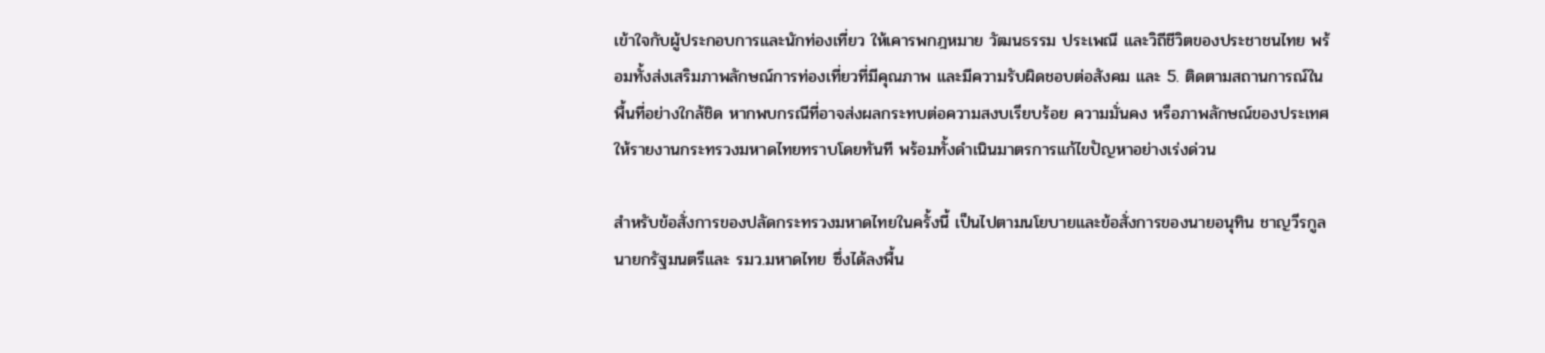เข้าใจกับผู้ประกอบการและนักท่องเที่ยว ให้เคารพกฎหมาย วัฒนธรรม ประเพณี และวิถีชีวิตของประชาชนไทย พร้อมทั้งส่งเสริมภาพลักษณ์การท่องเที่ยวที่มีคุณภาพ และมีความรับผิดชอบต่อสังคม และ 5. ติดตามสถานการณ์ในพื้นที่อย่างใกล้ชิด หากพบกรณีที่อาจส่งผลกระทบต่อความสงบเรียบร้อย ความมั่นคง หรือภาพลักษณ์ของประเทศ ให้รายงานกระทรวงมหาดไทยทราบโดยทันที พร้อมทั้งดำเนินมาตรการแก้ไขปัญหาอย่างเร่งด่วน

สำหรับข้อสั่งการของปลัดกระทรวงมหาดไทยในครั้งนี้ เป็นไปตามนโยบายและข้อสั่งการของนายอนุทิน ชาญวีรกูล นายกรัฐมนตรีและ รมว.มหาดไทย ซึ่งได้ลงพื้น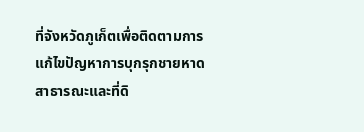ที่จังหวัดภูเก็ตเพื่อติดตามการแก้ไขปัญหาการบุกรุกชายหาดสาธารณะและที่ดิ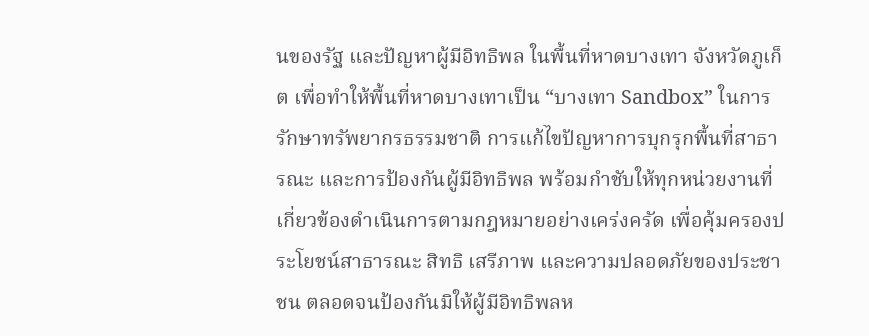นของรัฐ และปัญหาผู้มีอิทธิพล ในพื้นที่หาดบางเทา จังหวัดภูเก็ต เพื่อทำให้พื้นที่หาดบางเทาเป็น “บางเทา Sandbox” ในการรักษาทรัพยากรธรรมชาติ การแก้ไขปัญหาการบุกรุกพื้นที่สาธารณะ และการป้องกันผู้มีอิทธิพล พร้อมกำชับให้ทุกหน่วยงานที่เกี่ยวข้องดำเนินการตามกฎหมายอย่างเคร่งครัด เพื่อคุ้มครองประโยชน์สาธารณะ สิทธิ เสรีภาพ และความปลอดภัยของประชาชน ตลอดจนป้องกันมิให้ผู้มีอิทธิพลห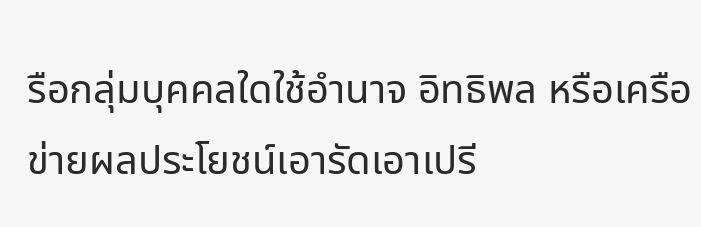รือกลุ่มบุคคลใดใช้อำนาจ อิทธิพล หรือเครือข่ายผลประโยชน์เอารัดเอาเปรี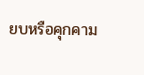ยบหรือคุกคาม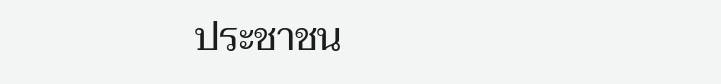ประชาชน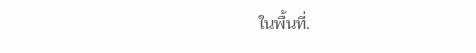ในพื้นที่.